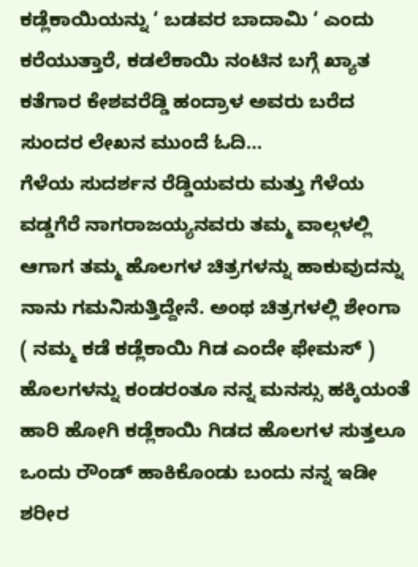ಕಡ್ಲೆಕಾಯಿಯನ್ನು ‘ ಬಡವರ ಬಾದಾಮಿ ‘ ಎಂದು ಕರೆಯುತ್ತಾರೆ, ಕಡಲೆಕಾಯಿ ನಂಟಿನ ಬಗ್ಗೆ ಖ್ಯಾತ ಕತೆಗಾರ ಕೇಶವರೆಡ್ಡಿ ಹಂದ್ರಾಳ ಅವರು ಬರೆದ ಸುಂದರ ಲೇಖನ ಮುಂದೆ ಓದಿ…
ಗೆಳೆಯ ಸುದರ್ಶನ ರೆಡ್ಡಿಯವರು ಮತ್ತು ಗೆಳೆಯ ವಡ್ಡಗೆರೆ ನಾಗರಾಜಯ್ಯನವರು ತಮ್ಮ ವಾಲ್ಗಳಲ್ಲಿ ಆಗಾಗ ತಮ್ಮ ಹೊಲಗಳ ಚಿತ್ರಗಳನ್ನು ಹಾಕುವುದನ್ನು ನಾನು ಗಮನಿಸುತ್ತಿದ್ದೇನೆ. ಅಂಥ ಚಿತ್ರಗಳಲ್ಲಿ ಶೇಂಗಾ ( ನಮ್ಮ ಕಡೆ ಕಡ್ಲೆಕಾಯಿ ಗಿಡ ಎಂದೇ ಫೇಮಸ್ ) ಹೊಲಗಳನ್ನು ಕಂಡರಂತೂ ನನ್ನ ಮನಸ್ಸು ಹಕ್ಕಿಯಂತೆ ಹಾರಿ ಹೋಗಿ ಕಡ್ಲೆಕಾಯಿ ಗಿಡದ ಹೊಲಗಳ ಸುತ್ತಲೂ ಒಂದು ರೌಂಡ್ ಹಾಕಿಕೊಂಡು ಬಂದು ನನ್ನ ಇಡೀ ಶರೀರ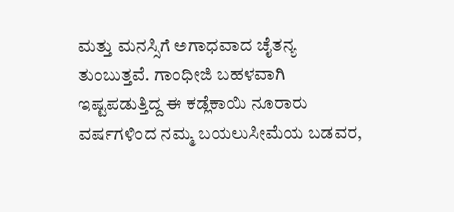ಮತ್ತು ಮನಸ್ಸಿಗೆ ಅಗಾಧವಾದ ಚೈತನ್ಯ ತುಂಬುತ್ತವೆ. ಗಾಂಧೀಜಿ ಬಹಳವಾಗಿ ಇಷ್ಟಪಡುತ್ತಿದ್ದ ಈ ಕಡ್ಲೆಕಾಯಿ ನೂರಾರು ವರ್ಷಗಳಿಂದ ನಮ್ಮ ಬಯಲುಸೀಮೆಯ ಬಡವರ,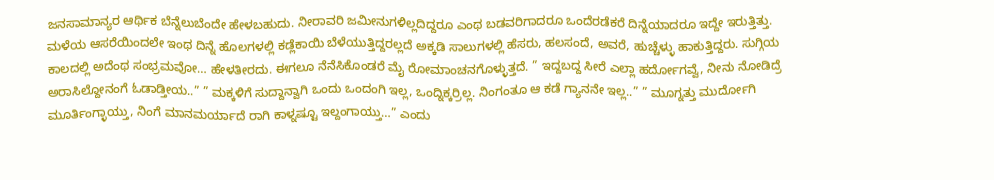ಜನಸಾಮಾನ್ಯರ ಆರ್ಥಿಕ ಬೆನ್ನೆಲುಬೆಂದೇ ಹೇಳಬಹುದು. ನೀರಾವರಿ ಜಮೀನುಗಳಿಲ್ಲದಿದ್ದರೂ ಎಂಥ ಬಡವರಿಗಾದರೂ ಒಂದೆರಡೆಕರೆ ದಿನ್ನೆಯಾದರೂ ಇದ್ದೇ ಇರುತ್ತಿತ್ತು. ಮಳೆಯ ಆಸರೆಯಿಂದಲೇ ಇಂಥ ದಿನ್ನೆ ಹೊಲಗಳಲ್ಲಿ ಕಡ್ಲೆಕಾಯಿ ಬೆಳೆಯುತ್ತಿದ್ದರಲ್ಲದೆ ಅಕ್ಕಡಿ ಸಾಲುಗಳಲ್ಲಿ ಹೆಸರು, ಹಲಸಂದೆ, ಅವರೆ, ಹುಚ್ಚೆಳ್ಳು ಹಾಕುತ್ತಿದ್ದರು. ಸುಗ್ಗಿಯ ಕಾಲದಲ್ಲಿ ಅದೆಂಥ ಸಂಭ್ರಮವೋ… ಹೇಳತೀರದು. ಈಗಲೂ ನೆನೆಸಿಕೊಂಡರೆ ಮೈ ರೋಮಾಂಚನಗೊಳ್ಳುತ್ತದೆ. ” ಇದ್ದಬದ್ದ ಸೀರೆ ಎಲ್ಲಾ ಹರ್ದೋಗವ್ವೆ, ನೀನು ನೋಡಿದ್ರೆ ಅರಾಸಿಲ್ದೋನಂಗೆ ಓಡಾಡ್ತೀಯ..” ” ಮಕ್ಕಳಿಗೆ ಸುದ್ದಾನ್ವಾಗಿ ಒಂದು ಒಂದಂಗಿ ಇಲ್ಲ, ಒಂದ್ನಿಕ್ಕರ್ರಿಲ್ಲ. ನಿಂಗಂತೂ ಆ ಕಡೆ ಗ್ಯಾನನೇ ಇಲ್ಲ..” ” ಮೂಗ್ನತ್ತು ಮುರ್ದೋಗಿ ಮೂರ್ತಿಂಗ್ಳಾಯ್ತು, ನಿಂಗೆ ಮಾನಮರ್ಯಾದೆ ರಾಗಿ ಕಾಳ್ನಷ್ಟೂ ಇಲ್ದಂಗಾಯ್ತು…” ಎಂದು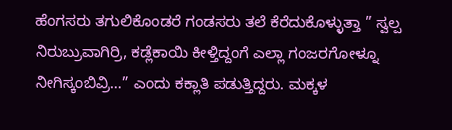ಹೆಂಗಸರು ತಗುಲಿಕೊಂಡರೆ ಗಂಡಸರು ತಲೆ ಕೆರೆದುಕೊಳ್ಳುತ್ತಾ ” ಸ್ವಲ್ಪ ನಿರುಬ್ರುವಾಗಿರ್ರಿ, ಕಡ್ಲೆಕಾಯಿ ಕೀಳ್ತಿದ್ದಂಗೆ ಎಲ್ಲಾ ಗಂಜರಗೋಳ್ನೂ ನೀಗಿಸ್ಕಂಬಿವ್ರಿ…” ಎಂದು ಕಕ್ಲಾತಿ ಪಡುತ್ತಿದ್ದರು. ಮಕ್ಕಳ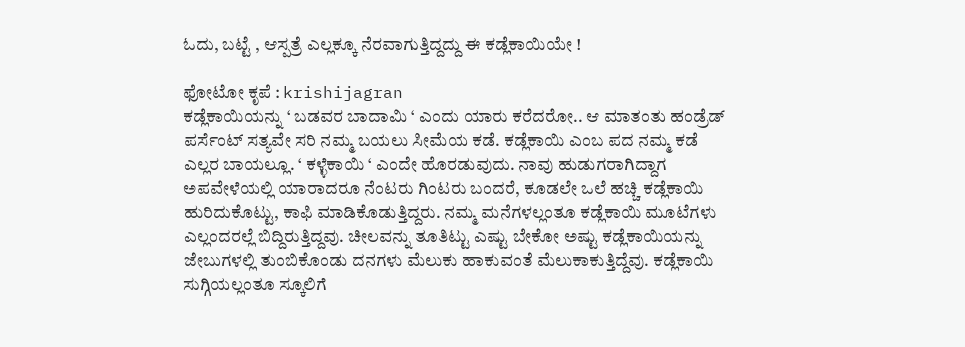ಓದು, ಬಟ್ಟೆ , ಆಸ್ಪತ್ರೆ ಎಲ್ಲಕ್ಕೂ ನೆರವಾಗುತ್ತಿದ್ದದ್ದು ಈ ಕಡ್ಲೆಕಾಯಿಯೇ !

ಫೋಟೋ ಕೃಪೆ : krishijagran
ಕಡ್ಲೆಕಾಯಿಯನ್ನು ‘ ಬಡವರ ಬಾದಾಮಿ ‘ ಎಂದು ಯಾರು ಕರೆದರೋ.. ಆ ಮಾತಂತು ಹಂಡ್ರೆಡ್ ಪರ್ಸೆಂಟ್ ಸತ್ಯವೇ ಸರಿ ನಮ್ಮ ಬಯಲು ಸೀಮೆಯ ಕಡೆ. ಕಡ್ಲೆಕಾಯಿ ಎಂಬ ಪದ ನಮ್ಮ ಕಡೆ ಎಲ್ಲರ ಬಾಯಲ್ಲೂ. ‘ ಕಳ್ಳೆಕಾಯಿ ‘ ಎಂದೇ ಹೊರಡುವುದು. ನಾವು ಹುಡುಗರಾಗಿದ್ದಾಗ ಅಪವೇಳೆಯಲ್ಲಿ ಯಾರಾದರೂ ನೆಂಟರು ಗಿಂಟರು ಬಂದರೆ, ಕೂಡಲೇ ಒಲೆ ಹಚ್ಚಿ ಕಡ್ಲೆಕಾಯಿ ಹುರಿದುಕೊಟ್ಟು, ಕಾಫಿ ಮಾಡಿಕೊಡುತ್ತಿದ್ದರು. ನಮ್ಮ ಮನೆಗಳಲ್ಲಂತೂ ಕಡ್ಲೆಕಾಯಿ ಮೂಟೆಗಳು ಎಲ್ಲಂದರಲ್ಲೆ ಬಿದ್ದಿರುತ್ತಿದ್ದವು. ಚೀಲವನ್ನು ತೂತಿಟ್ಟು ಎಷ್ಟು ಬೇಕೋ ಅಷ್ಟು ಕಡ್ಲೆಕಾಯಿಯನ್ನು ಜೇಬುಗಳಲ್ಲಿ ತುಂಬಿಕೊಂಡು ದನಗಳು ಮೆಲುಕು ಹಾಕುವಂತೆ ಮೆಲುಕಾಕುತ್ತಿದ್ದೆವು. ಕಡ್ಲೆಕಾಯಿ ಸುಗ್ಗಿಯಲ್ಲಂತೂ ಸ್ಕೂಲಿಗೆ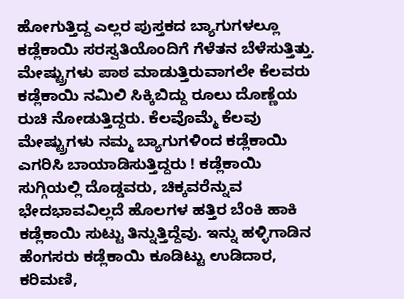ಹೋಗುತ್ತಿದ್ದ ಎಲ್ಲರ ಪುಸ್ತಕದ ಬ್ಯಾಗುಗಳಲ್ಲೂ ಕಡ್ಲೆಕಾಯಿ ಸರಸ್ವತಿಯೊಂದಿಗೆ ಗೆಳೆತನ ಬೆಳೆಸುತ್ತಿತ್ತು. ಮೇಷ್ಟ್ರುಗಳು ಪಾಠ ಮಾಡುತ್ತಿರುವಾಗಲೇ ಕೆಲವರು ಕಡ್ಲೆಕಾಯಿ ನಮಿಲಿ ಸಿಕ್ಕಿಬಿದ್ದು ರೂಲು ದೊಣ್ಣೆಯ ರುಚಿ ನೋಡುತ್ತಿದ್ದರು. ಕೆಲವೊಮ್ಮೆ ಕೆಲವು ಮೇಷ್ಟ್ರುಗಳು ನಮ್ಮ ಬ್ಯಾಗುಗಳಿಂದ ಕಡ್ಲೆಕಾಯಿ ಎಗರಿಸಿ ಬಾಯಾಡಿಸುತ್ತಿದ್ದರು ! ಕಡ್ಲೆಕಾಯಿ ಸುಗ್ಗಿಯಲ್ಲಿ ದೊಡ್ಡವರು, ಚಿಕ್ಕವರೆನ್ನುವ ಭೇದಭಾವವಿಲ್ಲದೆ ಹೊಲಗಳ ಹತ್ತಿರ ಬೆಂಕಿ ಹಾಕಿ ಕಡ್ಲೆಕಾಯಿ ಸುಟ್ಟು ತಿನ್ನುತ್ತಿದ್ದೆವು. ಇನ್ನು ಹಳ್ಳಿಗಾಡಿನ ಹೆಂಗಸರು ಕಡ್ಲೆಕಾಯಿ ಕೂಡಿಟ್ಟು ಉಡಿದಾರ, ಕರಿಮಣಿ,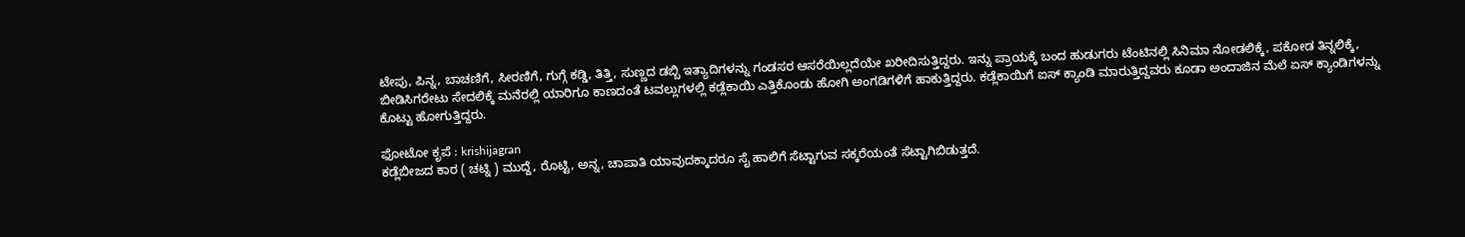ಟೇಪು, ಪಿನ್ನ, ಬಾಚಣಿಗೆ, ಸೀರಣಿಗೆ, ಗುಗ್ಗೆ ಕಡ್ಡಿ, ತಿತ್ತಿ, ಸುಣ್ಣದ ಡಬ್ಬಿ ಇತ್ಯಾದಿಗಳನ್ನು ಗಂಡಸರ ಆಸರೆಯಿಲ್ಲದೆಯೇ ಖರೀದಿಸುತ್ತಿದ್ದರು. ಇನ್ನು ಪ್ರಾಯಕ್ಕೆ ಬಂದ ಹುಡುಗರು ಟೆಂಟಿನಲ್ಲಿ ಸಿನಿಮಾ ನೋಡಲಿಕ್ಕೆ, ಪಕೋಡ ತಿನ್ನಲಿಕ್ಕೆ, ಬೀಡಿಸಿಗರೇಟು ಸೇದಲಿಕ್ಕೆ ಮನೆರಲ್ಲಿ ಯಾರಿಗೂ ಕಾಣದಂತೆ ಟವಲ್ಲುಗಳಲ್ಲಿ ಕಡ್ಲೆಕಾಯಿ ಎತ್ತಿಕೊಂಡು ಹೋಗಿ ಅಂಗಡಿಗಳಿಗೆ ಹಾಕುತ್ತಿದ್ದರು. ಕಡ್ಲೆಕಾಯಿಗೆ ಐಸ್ ಕ್ಯಾಂಡಿ ಮಾರುತ್ತಿದ್ದವರು ಕೂಡಾ ಅಂದಾಜಿನ ಮೆಲೆ ಏಸ್ ಕ್ಯಾಂಡಿಗಳನ್ನು ಕೊಟ್ಟು ಹೋಗುತ್ತಿದ್ದರು.

ಫೋಟೋ ಕೃಪೆ : krishijagran
ಕಡ್ಲೆಬೀಜದ ಕಾರ ( ಚಟ್ನಿ ) ಮುದ್ದೆ, ರೊಟ್ಟಿ, ಅನ್ನ, ಚಾಪಾತಿ ಯಾವುದಕ್ಕಾದರೂ ಸೈ ಹಾಲಿಗೆ ಸೆಟ್ಟಾಗುವ ಸಕ್ಕರೆಯಂತೆ ಸೆಟ್ಟಾಗಿಬಿಡುತ್ತದೆ.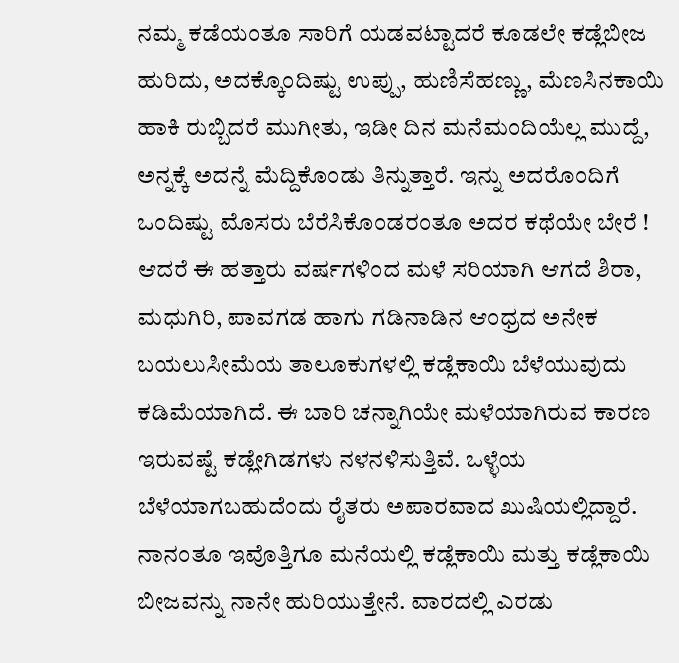ನಮ್ಮ ಕಡೆಯಂತೂ ಸಾರಿಗೆ ಯಡವಟ್ಟಾದರೆ ಕೂಡಲೇ ಕಡ್ಲೆಬೀಜ ಹುರಿದು, ಅದಕ್ಕೊಂದಿಷ್ಟು ಉಪ್ಪು, ಹುಣಿಸೆಹಣ್ಣು, ಮೆಣಸಿನಕಾಯಿ ಹಾಕಿ ರುಬ್ಬಿದರೆ ಮುಗೀತು, ಇಡೀ ದಿನ ಮನೆಮಂದಿಯೆಲ್ಲ ಮುದ್ದೆ, ಅನ್ನಕ್ಕೆ ಅದನ್ನೆ ಮೆದ್ದಿಕೊಂಡು ತಿನ್ನುತ್ತಾರೆ. ಇನ್ನು ಅದರೊಂದಿಗೆ ಒಂದಿಷ್ಟು ಮೊಸರು ಬೆರೆಸಿಕೊಂಡರಂತೂ ಅದರ ಕಥೆಯೇ ಬೇರೆ ! ಆದರೆ ಈ ಹತ್ತಾರು ವರ್ಷಗಳಿಂದ ಮಳೆ ಸರಿಯಾಗಿ ಆಗದೆ ಶಿರಾ, ಮಧುಗಿರಿ, ಪಾವಗಡ ಹಾಗು ಗಡಿನಾಡಿನ ಆಂಧ್ರದ ಅನೇಕ ಬಯಲುಸೀಮೆಯ ತಾಲೂಕುಗಳಲ್ಲಿ ಕಡ್ಲೆಕಾಯಿ ಬೆಳೆಯುವುದು ಕಡಿಮೆಯಾಗಿದೆ. ಈ ಬಾರಿ ಚನ್ನಾಗಿಯೇ ಮಳೆಯಾಗಿರುವ ಕಾರಣ ಇರುವಷ್ಟೆ ಕಡ್ಲೇಗಿಡಗಳು ನಳನಳಿಸುತ್ತಿವೆ. ಒಳ್ಳೆಯ ಬೆಳೆಯಾಗಬಹುದೆಂದು ರೈತರು ಅಪಾರವಾದ ಖುಷಿಯಲ್ಲಿದ್ದಾರೆ. ನಾನಂತೂ ಇವೊತ್ತಿಗೂ ಮನೆಯಲ್ಲಿ ಕಡ್ಲೆಕಾಯಿ ಮತ್ತು ಕಡ್ಲೆಕಾಯಿ ಬೀಜವನ್ನು ನಾನೇ ಹುರಿಯುತ್ತೇನೆ. ವಾರದಲ್ಲಿ ಎರಡು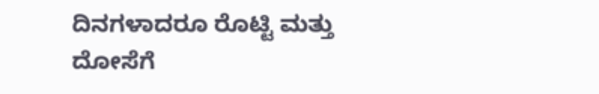ದಿನಗಳಾದರೂ ರೊಟ್ಟಿ ಮತ್ತು ದೋಸೆಗೆ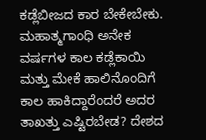ಕಡ್ಲೆಬೀಜದ ಕಾರ ಬೇಕೇಬೇಕು. ಮಹಾತ್ಮಗಾಂಧಿ ಅನೇಕ ವರ್ಷಗಳ ಕಾಲ ಕಡ್ಲೆಕಾಯಿ ಮತ್ತು ಮೇಕೆ ಹಾಲಿನೊಂದಿಗೆ ಕಾಲ ಹಾಕಿದ್ದಾರೆಂದರೆ ಅದರ ತಾಖತ್ತು ಎಷ್ಟಿರಬೇಡ? ದೇಶದ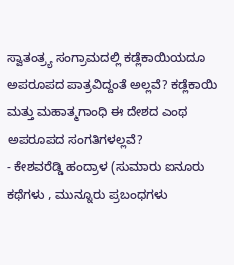ಸ್ವಾತಂತ್ರ್ಯ ಸಂಗ್ರಾಮದಲ್ಲಿ ಕಡ್ಲೆಕಾಯಿಯದೂ ಅಪರೂಪದ ಪಾತ್ರವಿದ್ದಂತೆ ಅಲ್ಲವೆ? ಕಡ್ಲೆಕಾಯಿ ಮತ್ತು ಮಹಾತ್ಮಗಾಂಧಿ ಈ ದೇಶದ ಎಂಥ ಅಪರೂಪದ ಸಂಗತಿಗಳಲ್ಲವೆ?
- ಕೇಶವರೆಡ್ಡಿ ಹಂದ್ರಾಳ (ಸುಮಾರು ಐನೂರು ಕಥೆಗಳು , ಮುನ್ನೂರು ಪ್ರಬಂಧಗಳು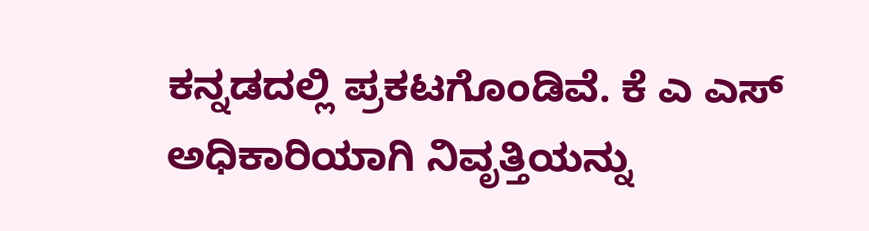ಕನ್ನಡದಲ್ಲಿ ಪ್ರಕಟಗೊಂಡಿವೆ. ಕೆ ಎ ಎಸ್ ಅಧಿಕಾರಿಯಾಗಿ ನಿವೃತ್ತಿಯನ್ನು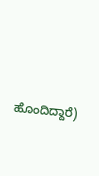ಹೊಂದಿದ್ದಾರೆ)